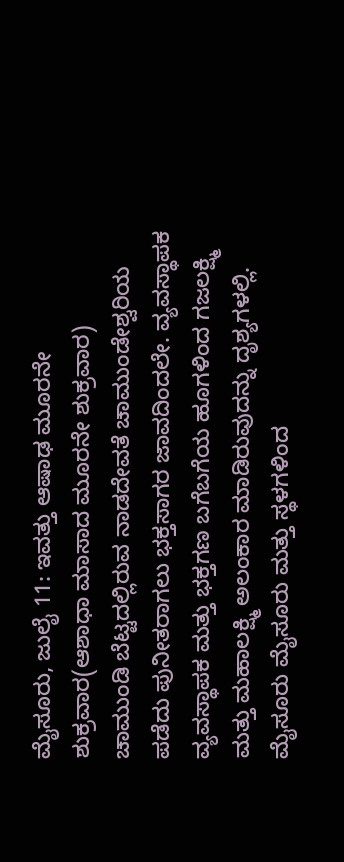ಮೈಸೂರು, ಜುಲೈ 11: ಇವತ್ತು ಆಷಾಢ ಮೂರನೇ ಶುಕ್ರವಾರ(ಆಶಾಧಾ ಮಾಸಾದ ಮೂರನೇ ಶುಕ್ರವಾರ) ಚಾಮುಂಡಿ ಬೆಟ್ಟದಲ್ಲಿರುವ ನಾಡದೇವತೆ ಚಾಮುಂಡೇಶ್ವರಿಯ ಪಡೆದು ಪುನೀತರಾಗಲು ಭಕ್ತಸಾಗರ ಜಾವದಿಂದಲೇ. ವ್ಯವಸ್ಥಾಪಕ ವ್ಯವಸ್ಥಾಪಕ ಮತ್ತು ಭಕ್ತಗಣ ಬಗೆಬಗೆಯ ಹೂಗಳಿಂದ ಗಜಲಕ್ಷ್ಮಿ ಮತ್ತು ಮಹಾಲಕ್ಷ್ಮಿ ಅಲಂಕಾರ ಮಾಡಿರುವುದನ್ನು ದೃಶ್ಯಗಳಲ್ಲಿ. ಮೈಸೂರು ಮೈಸೂರು ಮತ್ತು ಸ್ಥಳಗಳಿಂದ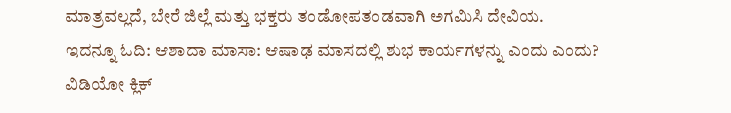ಮಾತ್ರವಲ್ಲದೆ, ಬೇರೆ ಜಿಲ್ಲೆ ಮತ್ತು ಭಕ್ತರು ತಂಡೋಪತಂಡವಾಗಿ ಅಗಮಿಸಿ ದೇವಿಯ.
ಇದನ್ನೂ ಓದಿ: ಆಶಾದಾ ಮಾಸಾ: ಆಷಾಢ ಮಾಸದಲ್ಲಿ ಶುಭ ಕಾರ್ಯಗಳನ್ನು ಎಂದು ಎಂದು?
ವಿಡಿಯೋ ಕ್ಲಿಕ್